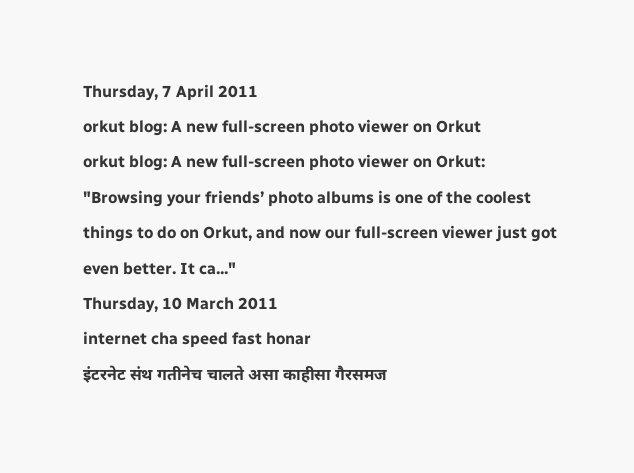Thursday, 7 April 2011
orkut blog: A new full-screen photo viewer on Orkut
orkut blog: A new full-screen photo viewer on Orkut: "Browsing your friends’ photo albums is one of the coolest things to do on Orkut, and now our full-screen viewer just got even better. It ca..."
Thursday, 10 March 2011
internet cha speed fast honar
इंटरनेट संथ गतीनेच चालते असा काहीसा गैरसमज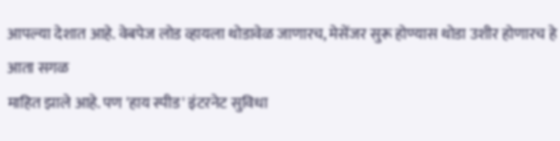आपल्या देशात आहे. वेबपेज लोड व्हायला थोडावेळ जाणारच, मेसेंजर सुरू होण्यास थोडा उशीर होणारच हे आता सगळ
माहित झाले आहे. पण 'हाय स्पीड' इंटरनेट सुविधा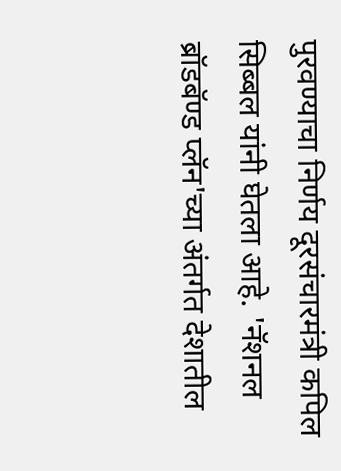पुरवण्याचा निर्णय दूरसंचारमंत्री कपिल सिब्बल यांनी घेतला आहे. 'नॅशनल ब्रॉडबॅण्ड प्लॅन'च्या अंतर्गत देशातील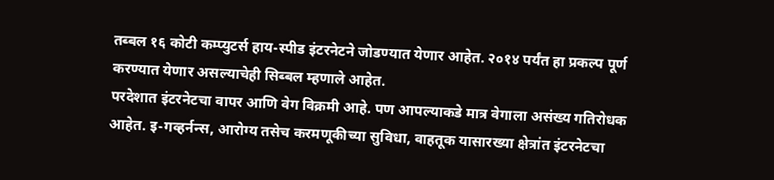तब्बल १६ कोटी कम्प्युटर्स हाय-स्पीड इंटरनेटने जोडण्यात येणार आहेत. २०१४ पर्यंत हा प्रकल्प पूर्ण करण्यात येणार असल्याचेही सिब्बल म्हणाले आहेत.
परदेशात इंटरनेटचा वापर आणि वेग विक्रमी आहे. पण आपल्याकडे मात्र वेगाला असंख्य गतिरोधक आहेत. इ-गव्हर्नन्स, आरोग्य तसेच करमणूकीच्या सुविधा, वाहतूक यासारख्या क्षेत्रांत इंटरनेटचा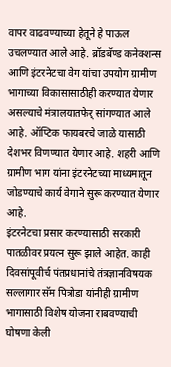वापर वाढवण्याच्या हेतूने हे पाऊल उचलण्यात आले आहे. ब्रॉडबॅण्ड कनेक्शन्स आणि इंटरनेटचा वेग यांचा उपयोग ग्रामीण भागाच्या विकासासाठीही करण्यात येणार असल्याचे मंत्रालयातफेर् सांगण्यात आले आहे. ऑप्टिक फायबरचे जाळे यासाठी देशभर विणण्यात येणार आहे. शहरी आणि ग्रामीण भाग यांना इंटरनेटच्या माध्यमातून जोडण्याचे कार्य वेगाने सुरू करण्यात येणार आहे.
इंटरनेटचा प्रसार करण्यासाठी सरकारी पातळीवर प्रयत्न सुरू झाले आहेत. काही दिवसांपूवीर्च पंतप्रधानांचे तंत्रज्ञानविषयक सल्लागार सॅम पित्रोडा यांनीही ग्रामीण भागासाठी विशेष योजना राबवण्याची घोषणा केली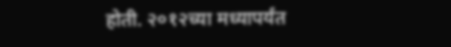होती. २०१२च्या मध्यापर्यंत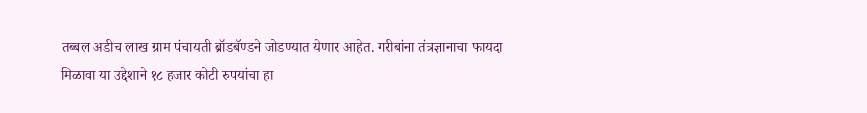तब्बल अडीच लाख ग्राम पंचायती ब्रॉडबॅण्डने जोडण्यात येणार आहेत. गरीबांना तंत्रज्ञानाचा फायदा मिळावा या उद्देशाने १८ हजार कोटी रुपयांचा हा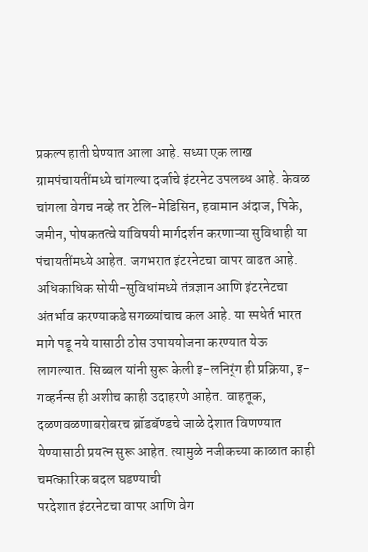प्रकल्प हाती घेण्यात आला आहे. सध्या एक लाख ग्रामपंचायतींमध्ये चांगल्या दर्जाचे इंटरनेट उपलब्ध आहे. केवळ चांगला वेगच नव्हे तर टेलि-मेडिसिन, हवामान अंदाज, पिके, जमीन, पोषकतत्वे यांविषयी मार्गदर्शन करणाऱ्या सुविधाही या पंचायतींमध्ये आहेत. जगभरात इंटरनेटचा वापर वाढत आहे. अधिकाधिक सोयी-सुविधांमध्ये तंत्रज्ञान आणि इंटरनेटचा अंतर्भाव करण्याकडे सगळ्यांचाच कल आहे. या स्पधेर्त भारत मागे पडू नये यासाठी ठोस उपाययोजना करण्यात येऊ लागल्यात. सिब्बल यांनी सुरू केली इ-लनिर्ंग ही प्रक्रिया, इ-गव्हर्नन्स ही अशीच काही उदाहरणे आहेत. वाहतूक, दळणवळणाबरोबरच ब्रॉडबॅण्डचे जाळे देशात विणण्यात येण्यासाठी प्रयत्न सुरू आहेत. त्यामुळे नजीकच्या काळात काही चमत्कारिक बदल घडण्याची
परदेशात इंटरनेटचा वापर आणि वेग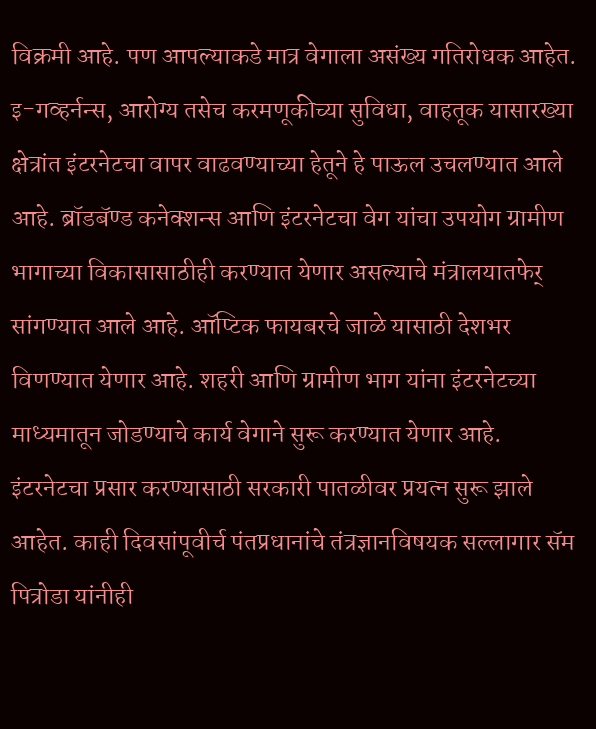विक्रमी आहे. पण आपल्याकडे मात्र वेगाला असंख्य गतिरोधक आहेत. इ-गव्हर्नन्स, आरोग्य तसेच करमणूकीच्या सुविधा, वाहतूक यासारख्या क्षेत्रांत इंटरनेटचा वापर वाढवण्याच्या हेतूने हे पाऊल उचलण्यात आले आहे. ब्रॉडबॅण्ड कनेक्शन्स आणि इंटरनेटचा वेग यांचा उपयोग ग्रामीण भागाच्या विकासासाठीही करण्यात येणार असल्याचे मंत्रालयातफेर् सांगण्यात आले आहे. ऑप्टिक फायबरचे जाळे यासाठी देशभर विणण्यात येणार आहे. शहरी आणि ग्रामीण भाग यांना इंटरनेटच्या माध्यमातून जोडण्याचे कार्य वेगाने सुरू करण्यात येणार आहे.
इंटरनेटचा प्रसार करण्यासाठी सरकारी पातळीवर प्रयत्न सुरू झाले आहेत. काही दिवसांपूवीर्च पंतप्रधानांचे तंत्रज्ञानविषयक सल्लागार सॅम पित्रोडा यांनीही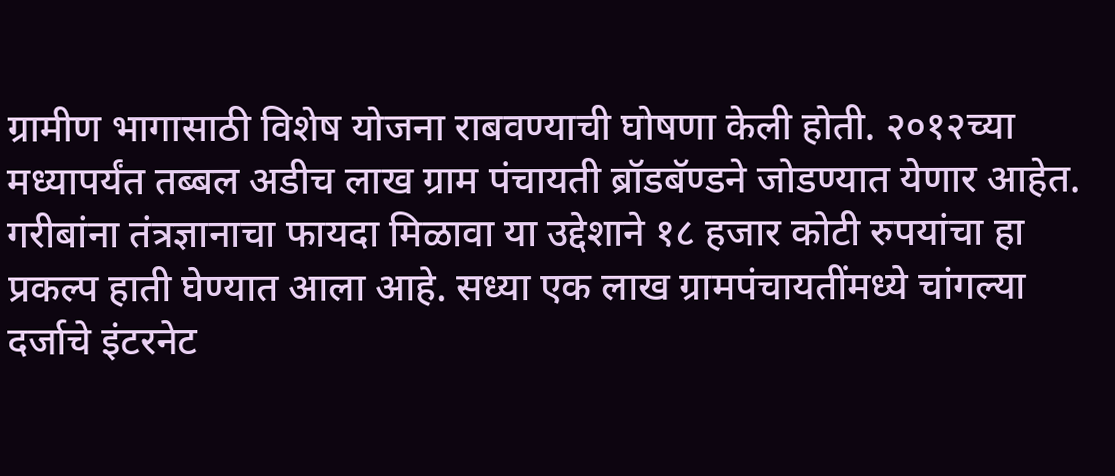ग्रामीण भागासाठी विशेष योजना राबवण्याची घोषणा केली होती. २०१२च्या मध्यापर्यंत तब्बल अडीच लाख ग्राम पंचायती ब्रॉडबॅण्डने जोडण्यात येणार आहेत. गरीबांना तंत्रज्ञानाचा फायदा मिळावा या उद्देशाने १८ हजार कोटी रुपयांचा हा प्रकल्प हाती घेण्यात आला आहे. सध्या एक लाख ग्रामपंचायतींमध्ये चांगल्या दर्जाचे इंटरनेट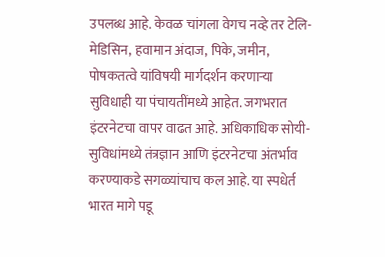उपलब्ध आहे. केवळ चांगला वेगच नव्हे तर टेलि-मेडिसिन, हवामान अंदाज, पिके, जमीन, पोषकतत्वे यांविषयी मार्गदर्शन करणाऱ्या सुविधाही या पंचायतींमध्ये आहेत. जगभरात इंटरनेटचा वापर वाढत आहे. अधिकाधिक सोयी-सुविधांमध्ये तंत्रज्ञान आणि इंटरनेटचा अंतर्भाव करण्याकडे सगळ्यांचाच कल आहे. या स्पधेर्त भारत मागे पडू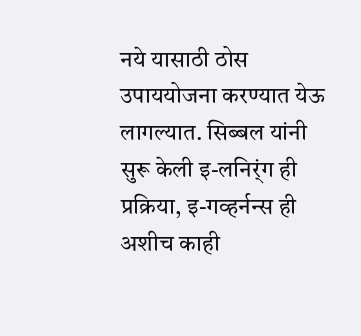नये यासाठी ठोस उपाययोजना करण्यात येऊ लागल्यात. सिब्बल यांनी सुरू केली इ-लनिर्ंग ही प्रक्रिया, इ-गव्हर्नन्स ही अशीच काही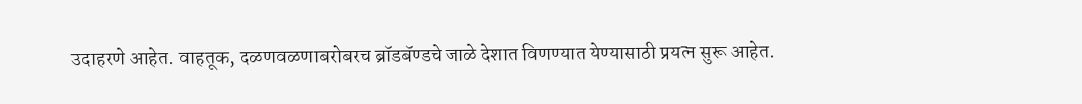उदाहरणे आहेत. वाहतूक, दळणवळणाबरोबरच ब्रॉडबॅण्डचे जाळे देशात विणण्यात येण्यासाठी प्रयत्न सुरू आहेत.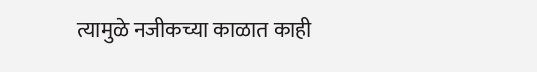त्यामुळे नजीकच्या काळात काही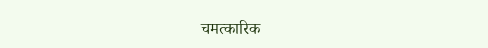चमत्कारिक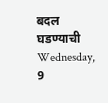बदल घडण्याची
Wednesday, 9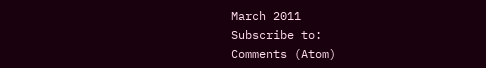March 2011
Subscribe to:
Comments (Atom)